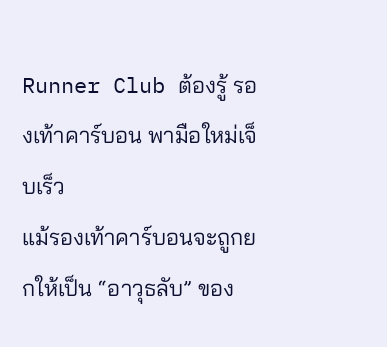Runner Club ต้องรู้ รองเท้าคาร์บอน พามือใหม่เจ็บเร็ว
แม้รองเท้าคาร์บอนจะถูกยกให้เป็น “อาวุธลับ” ของ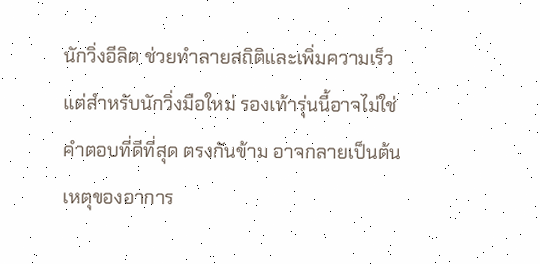นักวิ่งอีลิต ช่วยทำลายสถิติและเพิ่มความเร็ว แต่สำหรับนักวิ่งมือใหม่ รองเท้ารุ่นนี้อาจไม่ใช่คำตอบที่ดีที่สุด ตรงกันข้าม อาจกลายเป็นต้นเหตุของอาการ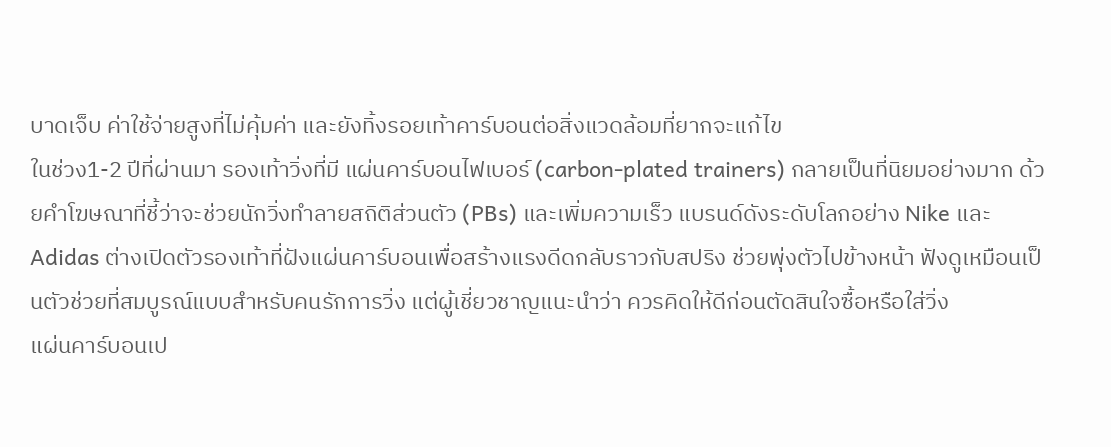บาดเจ็บ ค่าใช้จ่ายสูงที่ไม่คุ้มค่า และยังทิ้งรอยเท้าคาร์บอนต่อสิ่งแวดล้อมที่ยากจะแก้ไข
ในช่วง1-2 ปีที่ผ่านมา รองเท้าวิ่งที่มี แผ่นคาร์บอนไฟเบอร์ (carbon-plated trainers) กลายเป็นที่นิยมอย่างมาก ด้วยคำโฆษณาที่ชี้ว่าจะช่วยนักวิ่งทำลายสถิติส่วนตัว (PBs) และเพิ่มความเร็ว แบรนด์ดังระดับโลกอย่าง Nike และ Adidas ต่างเปิดตัวรองเท้าที่ฝังแผ่นคาร์บอนเพื่อสร้างแรงดีดกลับราวกับสปริง ช่วยพุ่งตัวไปข้างหน้า ฟังดูเหมือนเป็นตัวช่วยที่สมบูรณ์แบบสำหรับคนรักการวิ่ง แต่ผู้เชี่ยวชาญแนะนำว่า ควรคิดให้ดีก่อนตัดสินใจซื้อหรือใส่วิ่ง
แผ่นคาร์บอนเป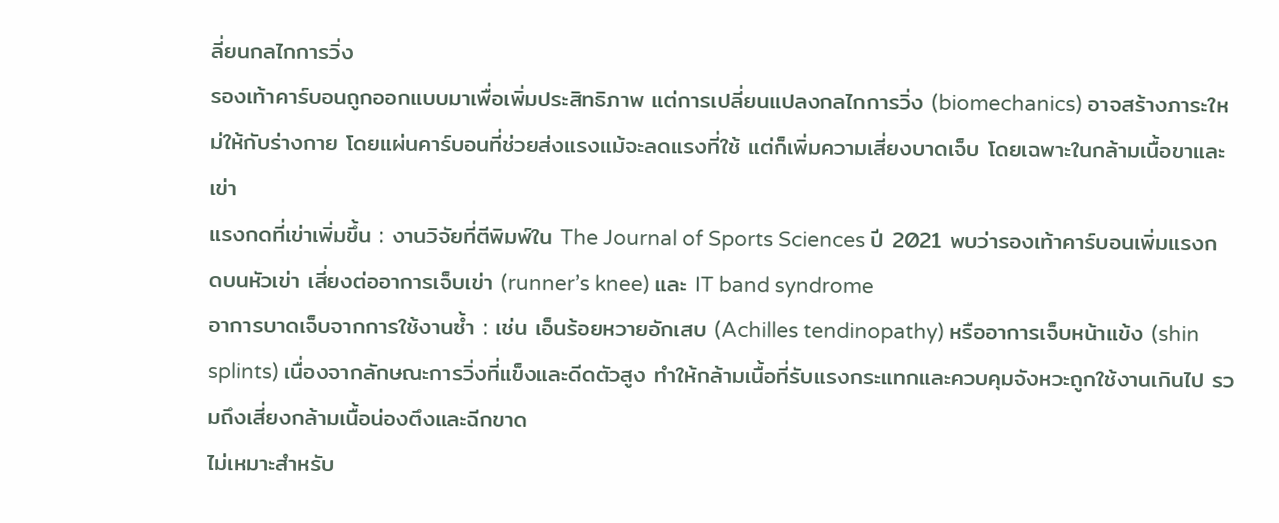ลี่ยนกลไกการวิ่ง
รองเท้าคาร์บอนถูกออกแบบมาเพื่อเพิ่มประสิทธิภาพ แต่การเปลี่ยนแปลงกลไกการวิ่ง (biomechanics) อาจสร้างภาระใหม่ให้กับร่างกาย โดยแผ่นคาร์บอนที่ช่วยส่งแรงแม้จะลดแรงที่ใช้ แต่ก็เพิ่มความเสี่ยงบาดเจ็บ โดยเฉพาะในกล้ามเนื้อขาและเข่า
แรงกดที่เข่าเพิ่มขึ้น : งานวิจัยที่ตีพิมพ์ใน The Journal of Sports Sciences ปี 2021 พบว่ารองเท้าคาร์บอนเพิ่มแรงกดบนหัวเข่า เสี่ยงต่ออาการเจ็บเข่า (runner’s knee) และ IT band syndrome
อาการบาดเจ็บจากการใช้งานซ้ำ : เช่น เอ็นร้อยหวายอักเสบ (Achilles tendinopathy) หรืออาการเจ็บหน้าแข้ง (shin splints) เนื่องจากลักษณะการวิ่งที่แข็งและดีดตัวสูง ทำให้กล้ามเนื้อที่รับแรงกระแทกและควบคุมจังหวะถูกใช้งานเกินไป รวมถึงเสี่ยงกล้ามเนื้อน่องตึงและฉีกขาด
ไม่เหมาะสำหรับ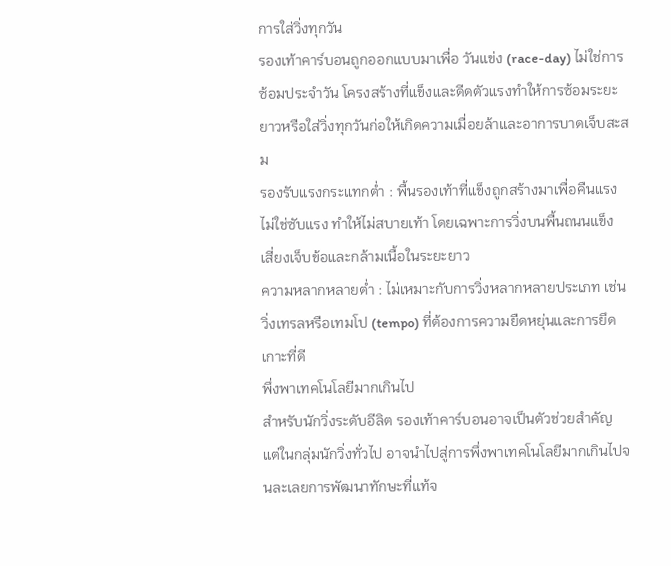การใส่วิ่งทุกวัน
รองเท้าคาร์บอนถูกออกแบบมาเพื่อ วันแข่ง (race-day) ไม่ใช่การซ้อมประจำวัน โครงสร้างที่แข็งและดีดตัวแรงทำให้การซ้อมระยะยาวหรือใส่วิ่งทุกวันก่อให้เกิดความเมื่อยล้าและอาการบาดเจ็บสะสม
รองรับแรงกระแทกต่ำ : พื้นรองเท้าที่แข็งถูกสร้างมาเพื่อคืนแรง ไม่ใช่ซับแรง ทำให้ไม่สบายเท้า โดยเฉพาะการวิ่งบนพื้นถนนแข็ง เสี่ยงเจ็บข้อและกล้ามเนื้อในระยะยาว
ความหลากหลายต่ำ : ไม่เหมาะกับการวิ่งหลากหลายประเภท เช่น วิ่งเทรลหรือเทมโป (tempo) ที่ต้องการความยืดหยุ่นและการยึดเกาะที่ดี
พึ่งพาเทคโนโลยีมากเกินไป
สำหรับนักวิ่งระดับอีลิต รองเท้าคาร์บอนอาจเป็นตัวช่วยสำคัญ แต่ในกลุ่มนักวิ่งทั่วไป อาจนำไปสู่การพึ่งพาเทคโนโลยีมากเกินไปจนละเลยการพัฒนาทักษะที่แท้จ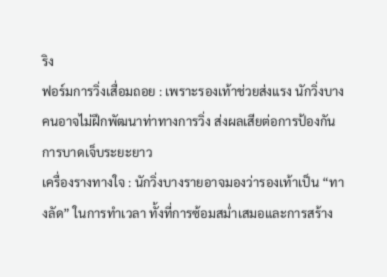ริง
ฟอร์มการวิ่งเสื่อมถอย : เพราะรองเท้าช่วยส่งแรง นักวิ่งบางคนอาจไม่ฝึกพัฒนาท่าทางการวิ่ง ส่งผลเสียต่อการป้องกันการบาดเจ็บระยะยาว
เครื่องรางทางใจ : นักวิ่งบางรายอาจมองว่ารองเท้าเป็น “ทางลัด” ในการทำเวลา ทั้งที่การซ้อมสม่ำเสมอและการสร้าง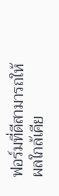ฟอร์มที่ดีสามารถให้ผลใกล้เคีย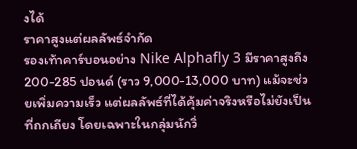งได้
ราคาสูงแต่ผลลัพธ์จำกัด
รองเท้าคาร์บอนอย่าง Nike Alphafly 3 มีราคาสูงถึง 200-285 ปอนด์ (ราว 9,000-13,000 บาท) แม้จะช่วยเพิ่มความเร็ว แต่ผลลัพธ์ที่ได้คุ้มค่าจริงหรือไม่ยังเป็นที่ถกเถียง โดยเฉพาะในกลุ่มนักวิ่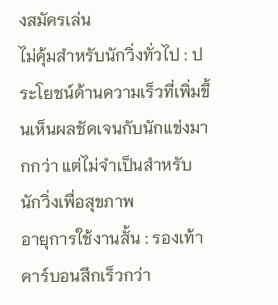งสมัครเล่น
ไม่คุ้มสำหรับนักวิ่งทั่วไป : ประโยชน์ด้านความเร็วที่เพิ่มขึ้นเห็นผลชัดเจนกับนักแข่งมากกว่า แต่ไม่จำเป็นสำหรับนักวิ่งเพื่อสุขภาพ
อายุการใช้งานสั้น : รองเท้าคาร์บอนสึกเร็วกว่า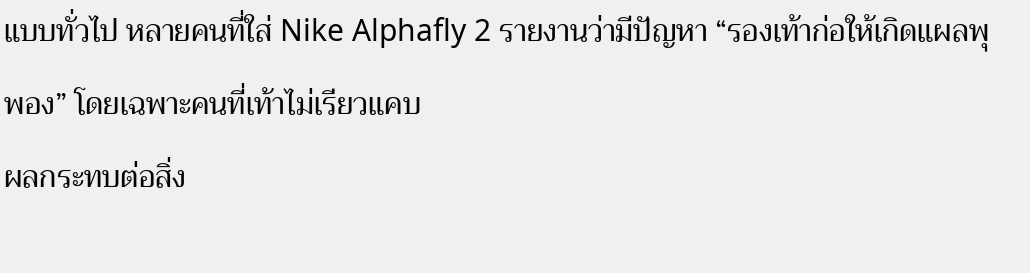แบบทั่วไป หลายคนที่ใส่ Nike Alphafly 2 รายงานว่ามีปัญหา “รองเท้าก่อให้เกิดแผลพุพอง” โดยเฉพาะคนที่เท้าไม่เรียวแคบ
ผลกระทบต่อสิ่ง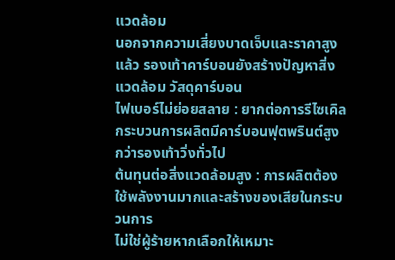แวดล้อม
นอกจากความเสี่ยงบาดเจ็บและราคาสูงแล้ว รองเท้าคาร์บอนยังสร้างปัญหาสิ่งแวดล้อม วัสดุคาร์บอน
ไฟเบอร์ไม่ย่อยสลาย : ยากต่อการรีไซเคิล กระบวนการผลิตมีคาร์บอนฟุตพรินต์สูงกว่ารองเท้าวิ่งทั่วไป
ต้นทุนต่อสิ่งแวดล้อมสูง : การผลิตต้องใช้พลังงานมากและสร้างของเสียในกระบวนการ
ไม่ใช่ผู้ร้ายหากเลือกให้เหมาะ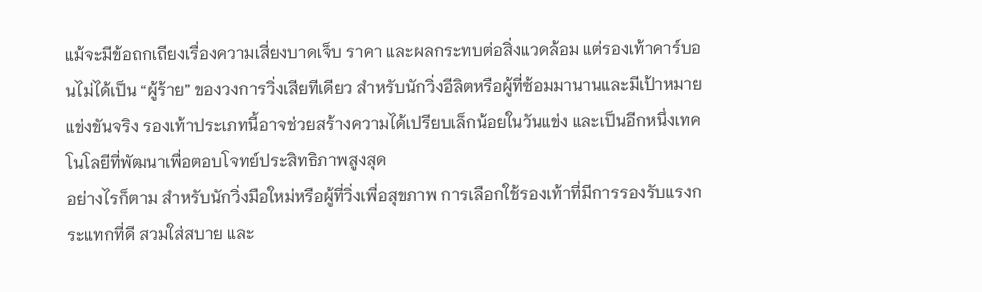แม้จะมีข้อถกเถียงเรื่องความเสี่ยงบาดเจ็บ ราคา และผลกระทบต่อสิ่งแวดล้อม แต่รองเท้าคาร์บอนไม่ได้เป็น “ผู้ร้าย” ของวงการวิ่งเสียทีเดียว สำหรับนักวิ่งอีลิตหรือผู้ที่ซ้อมมานานและมีเป้าหมายแข่งขันจริง รองเท้าประเภทนี้อาจช่วยสร้างความได้เปรียบเล็กน้อยในวันแข่ง และเป็นอีกหนึ่งเทคโนโลยีที่พัฒนาเพื่อตอบโจทย์ประสิทธิภาพสูงสุด
อย่างไรก็ตาม สำหรับนักวิ่งมือใหม่หรือผู้ที่วิ่งเพื่อสุขภาพ การเลือกใช้รองเท้าที่มีการรองรับแรงกระแทกที่ดี สวมใส่สบาย และ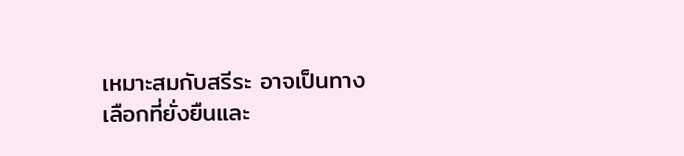เหมาะสมกับสรีระ อาจเป็นทางเลือกที่ยั่งยืนและ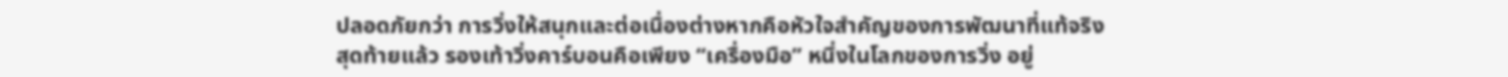ปลอดภัยกว่า การวิ่งให้สนุกและต่อเนื่องต่างหากคือหัวใจสำคัญของการพัฒนาที่แท้จริง
สุดท้ายแล้ว รองเท้าวิ่งคาร์บอนคือเพียง “เครื่องมือ” หนึ่งในโลกของการวิ่ง อยู่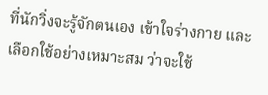ที่นักวิ่งจะรู้จักตนเอง เข้าใจร่างกาย และเลือกใช้อย่างเหมาะสม ว่าจะใช้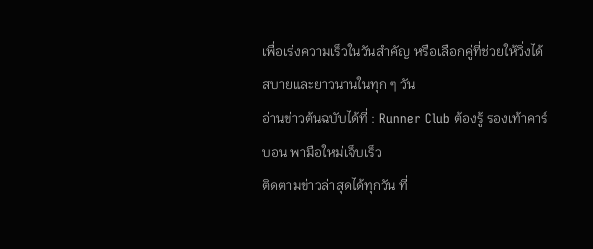เพื่อเร่งความเร็วในวันสำคัญ หรือเลือกคู่ที่ช่วยให้วิ่งได้สบายและยาวนานในทุก ๆ วัน
อ่านข่าวต้นฉบับได้ที่ : Runner Club ต้องรู้ รองเท้าคาร์บอน พามือใหม่เจ็บเร็ว
ติดตามข่าวล่าสุดได้ทุกวัน ที่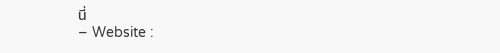นี่
– Website :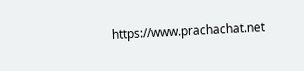https://www.prachachat.net